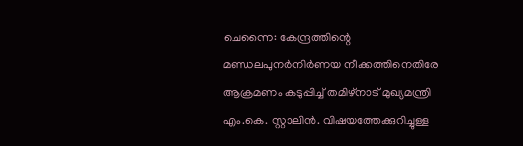ചെന്നൈ: കേന്ദ്രത്തിന്റെ മണ്ഡലപുനർനിർണയ നീക്കത്തിനെതിരേ ആക്രമണം കടുപ്പിച്ച് തമിഴ്‌നാട് മുഖ്യമന്ത്രി എം.കെ. സ്റ്റാലിൻ. വിഷയത്തേക്കുറിച്ചുള്ള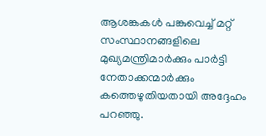ആശങ്കകൾ പങ്കുവെച്ച് മറ്റ് സംസ്ഥാനങ്ങളിലെ മുഖ്യമന്ത്രിമാർക്കും പാർട്ടി നേതാക്കന്മാർക്കും കത്തെഴുതിയതായി അദ്ദേഹം പറഞ്ഞു.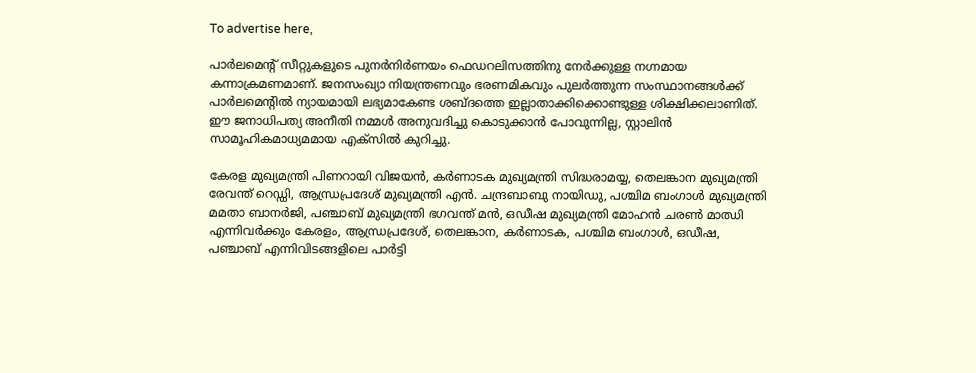To advertise here,

പാർലമെന്റ് സീറ്റുകളുടെ പുനർനിർണയം ഫെഡറലിസത്തിനു നേർക്കുള്ള നഗ്നമായ കന്നാക്രമണമാണ്. ജനസംഖ്യാ നിയന്ത്രണവും ഭരണമികവും പുലർത്തുന്ന സംസ്ഥാനങ്ങൾക്ക് പാർലമെന്റിൽ ന്യായമായി ലഭ്യമാകേണ്ട ശബ്ദത്തെ ഇല്ലാതാക്കിക്കൊണ്ടുള്ള ശിക്ഷിക്കലാണിത്. ഈ ജനാധിപത്യ അനീതി നമ്മൾ അനുവദിച്ചു കൊടുക്കാൻ പോവുന്നില്ല, സ്റ്റാലിൻ സാമൂഹികമാധ്യമമായ എക്‌സിൽ കുറിച്ചു.

കേരള മുഖ്യമന്ത്രി പിണറായി വിജയൻ, കർണാടക മുഖ്യമന്ത്രി സിദ്ധരാമയ്യ, തെലങ്കാന മുഖ്യമന്ത്രി രേവന്ത് റെഡ്ഡി, ആന്ധ്രപ്രദേശ് മുഖ്യമന്ത്രി എൻ. ചന്ദ്രബാബു നായിഡു, പശ്ചിമ ബംഗാൾ മുഖ്യമന്ത്രി മമതാ ബാനർജി, പഞ്ചാബ് മുഖ്യമന്ത്രി ഭഗവന്ത് മൻ, ഒഡീഷ മുഖ്യമന്ത്രി മോഹൻ ചരൺ മാഝി എന്നിവർക്കും കേരളം, ആന്ധ്രപ്രദേശ്, തെലങ്കാന, കർണാടക, പശ്ചിമ ബംഗാൾ, ഒഡീഷ, പഞ്ചാബ് എന്നിവിടങ്ങളിലെ പാർട്ടി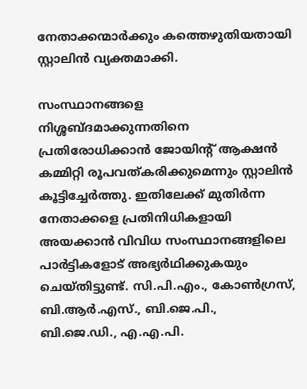നേതാക്കന്മാർക്കും കത്തെഴുതിയതായി സ്റ്റാലിൻ വ്യക്തമാക്കി.

സംസ്ഥാനങ്ങളെ നിശ്ശബ്ദമാക്കുന്നതിനെ പ്രതിരോധിക്കാൻ ജോയിന്റ് ആക്ഷൻ കമ്മിറ്റി രൂപവത്കരിക്കുമെന്നും സ്റ്റാലിൻ കൂട്ടിച്ചേർത്തു. ഇതിലേക്ക് മുതിർന്ന നേതാക്കളെ പ്രതിനിധികളായി അയക്കാൻ വിവിധ സംസ്ഥാനങ്ങളിലെ പാർട്ടികളോട് അഭ്യർഥിക്കുകയും ചെയ്തിട്ടുണ്ട്. സി.പി.എം., കോൺഗ്രസ്, ബി.ആർ.എസ്., ബി.ജെ.പി., ബി.ജെ.ഡി., എ.എ.പി.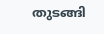തുടങ്ങി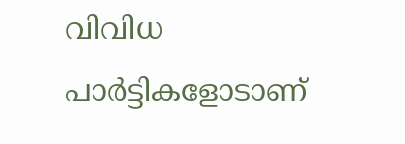വിവിധ പാർട്ടികളോടാണ്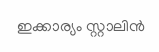ഇക്കാര്യം സ്റ്റാലിൻ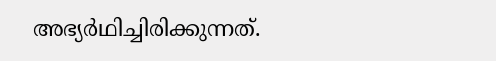അഭ്യർഥിച്ചിരിക്കുന്നത്.